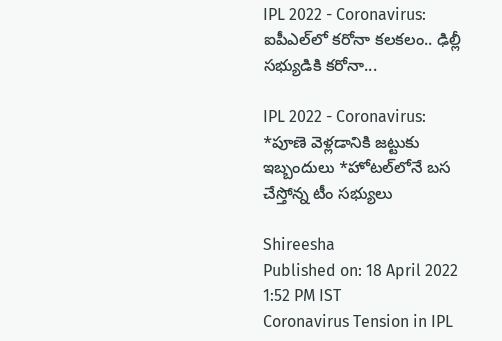IPL 2022 - Coronavirus: ఐపీఎల్‌లో కరోనా కలకలం.. ఢిల్లీ సభ్యుడికి కరోనా...

IPL 2022 - Coronavirus: *పూణె వెళ్లడానికి జట్టుకు ఇబ్బందులు *హోటల్‌లోనే బస చేస్తోన్న టీం సభ్యులు

Shireesha
Published on: 18 April 2022 1:52 PM IST
Coronavirus Tension in IPL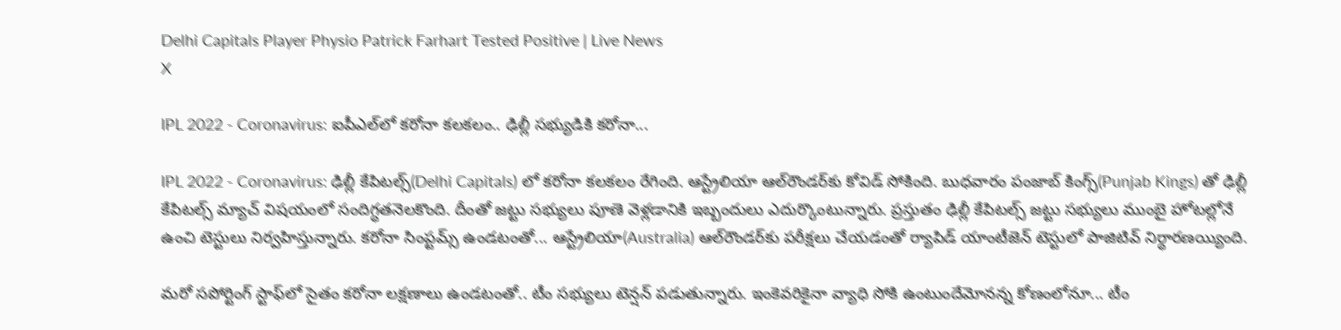Delhi Capitals Player Physio Patrick Farhart Tested Positive | Live News
X

IPL 2022 - Coronavirus: ఐపీఎల్‌లో కరోనా కలకలం.. ఢిల్లీ సభ్యుడికి కరోనా...

IPL 2022 - Coronavirus: ఢిల్లీ కేపిటల్స్‌(Delhi Capitals) లో కరోనా కలకలం రేగింది. ఆస్ట్రేలియా ఆల్‌రౌండర్‌కు కోవిడ్ సోకింది. బుధవారం పంజాబ్ కింగ్స్‌(Punjab Kings) తో ఢిల్లీ కేపిటల్స్ మ్యాచ్ విషయంలో సందిగ్ధతనెలకొంది. దీంతో జట్టు సభ్యులు పూణె వెళ్లడానికి ఇబ్బందులు ఎదుర్కొంటున్నారు. ప్రస్తుతం ఢిల్లీ కేపిటల్స్ జట్టు సభ్యులు ముంబై హోటల్లోనే ఉంచి టెస్టులు నిర్వహిస్తున్నారు. కరోనా సింప్టమ్స్ ఉండటంతో... ఆస్ట్రేలియా(Australia) ఆల్‌రౌండర్‌కు పరీక్షలు చేయడంతో ర్యాపిడ్ యాంటీజెన్ ‌టెస్టులో పాజిటివ్‌ నిర్ధారణయ్యింది.

మరో సపోర్టింగ్ స్టాఫ్‌లో సైతం కరోనా లక్షణాలు ఉండటంతో.. టీం సభ్యులు టెన్షన్ పడుతున్నారు. ఇంకెవరికైనా వ్యాధి సోకి ఉంటుందేమోనన్న కోణంలోనూ... టీం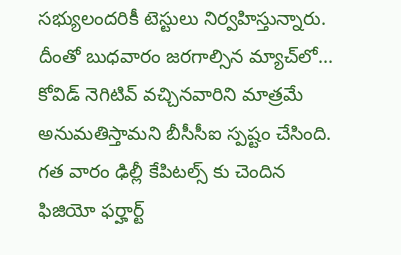సభ్యులందరికీ టెస్టులు నిర్వహిస్తున్నారు. దీంతో బుధవారం జరగాల్సిన మ్యాచ్‌లో... కోవిడ్ నెగిటివ్ వచ్చినవారిని మాత్రమే అనుమతిస్తామని బీసీసీఐ స్పష్టం చేసింది. గత వారం ఢిల్లీ కేపిటల్స్ కు చెందిన ఫిజియో ఫర్హార్ట్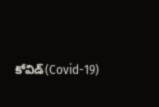కోవిడ్(Covid-19)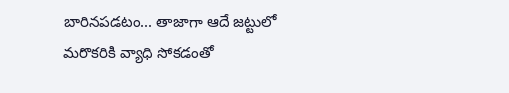బారినపడటం... తాజాగా ఆదే జట్టులో మరొకరికి వ్యాధి సోకడంతో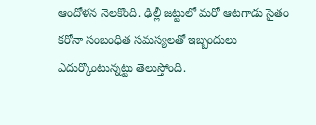ఆందోళన నెలకొంది. ఢిల్లీ జట్టులో మరో ఆటగాడు సైతం కరోనా సంబంధిత సమస్యలతో ఇబ్బందులు ఎదుర్కొంటున్నట్టు తెలుస్తోంది.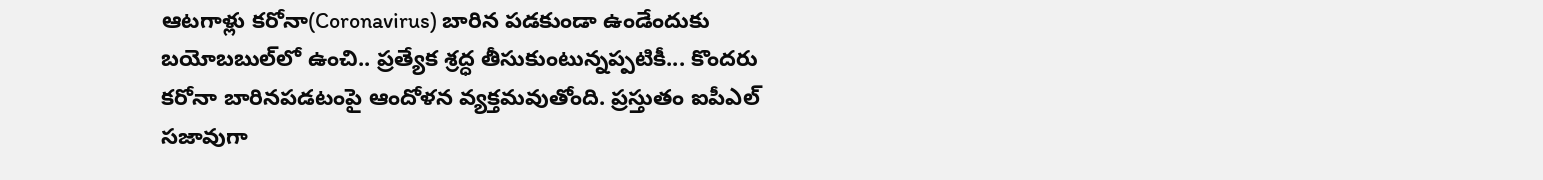ఆటగాళ్లు కరోనా(Coronavirus) బారిన పడకుండా ఉండేందుకు బయోబబుల్‌లో ఉంచి.. ప్రత్యేక శ్రద్ధ తీసుకుంటున్నప్పటికీ... కొందరు కరోనా బారినపడటంపై ఆందోళన వ్యక్తమవుతోంది. ప్రస్తుతం ఐపీఎల్ సజావుగా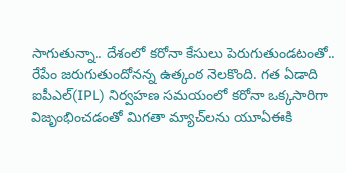సాగుతున్నా.. దేశంలో కరోనా కేసులు పెరుగుతుండటంతో.. రేపేం జరుగుతుందోనన్న ఉత్కంఠ నెలకొంది. గత ఏడాది ఐపీఎల్(IPL) నిర్వహణ సమయంలో కరోనా ఒక్కసారిగా విజృంభించడంతో మిగతా మ్యాచ్‌లను యూఏఈకి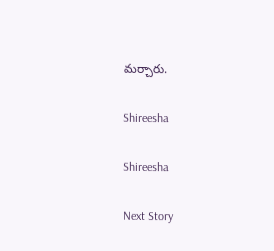మర్చారు.

Shireesha

Shireesha

Next Story